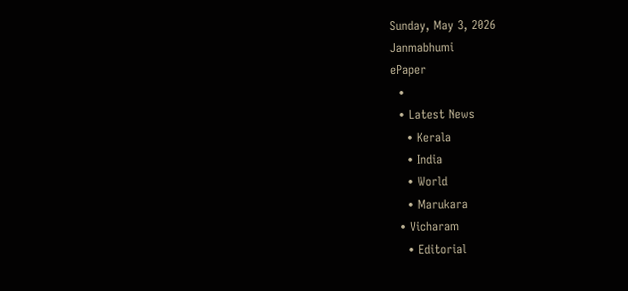Sunday, May 3, 2026
Janmabhumi
ePaper
  •
  • Latest News
    • Kerala
    • India
    • World
    • Marukara
  • Vicharam
    • Editorial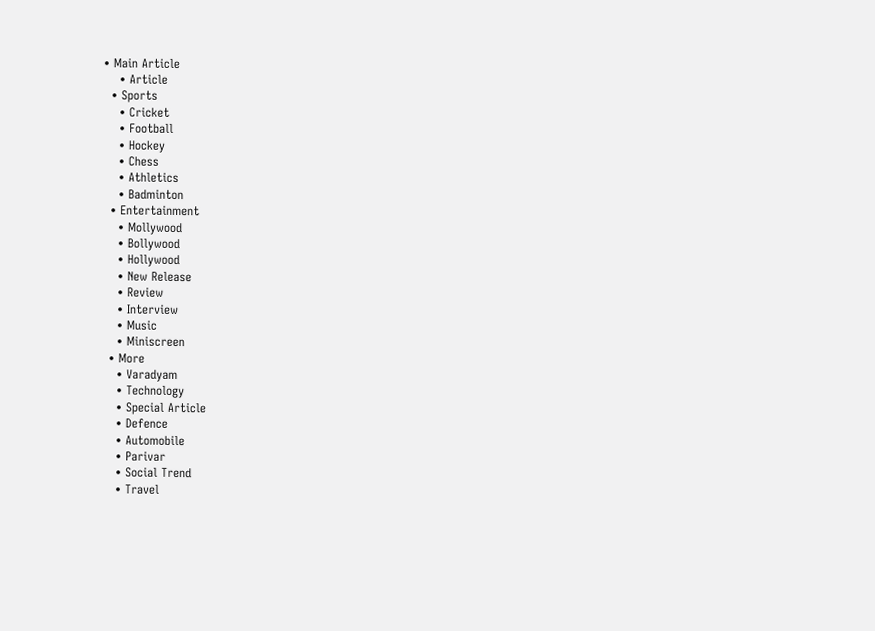• Main Article
    • Article
  • Sports
    • Cricket
    • Football
    • Hockey
    • Chess
    • Athletics
    • Badminton
  • Entertainment
    • Mollywood
    • Bollywood
    • Hollywood
    • New Release
    • Review
    • Interview
    • Music
    • Miniscreen
  • More
    • Varadyam
    • Technology
    • Special Article
    • Defence
    • Automobile
    • Parivar
    • Social Trend
    • Travel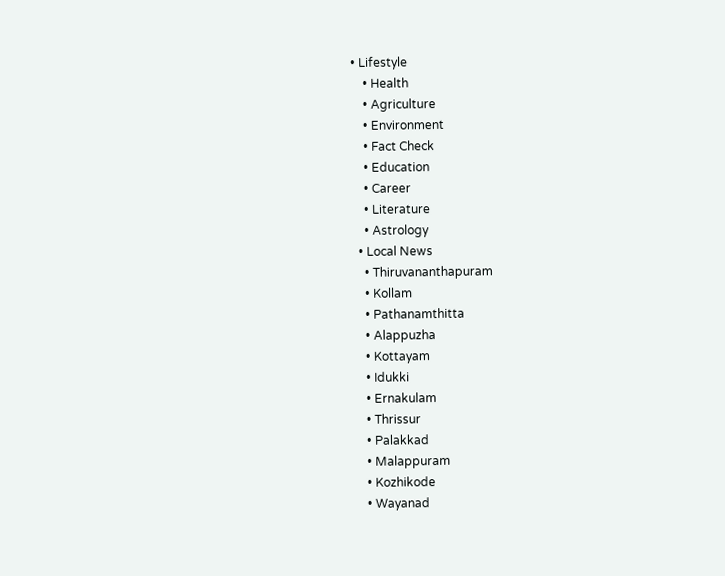• Lifestyle
    • Health
    • Agriculture
    • Environment
    • Fact Check
    • Education
    • Career
    • Literature
    • Astrology
  • Local News
    • Thiruvananthapuram
    • Kollam
    • Pathanamthitta
    • Alappuzha
    • Kottayam
    • Idukki
    • Ernakulam
    • Thrissur
    • Palakkad
    • Malappuram
    • Kozhikode
    • Wayanad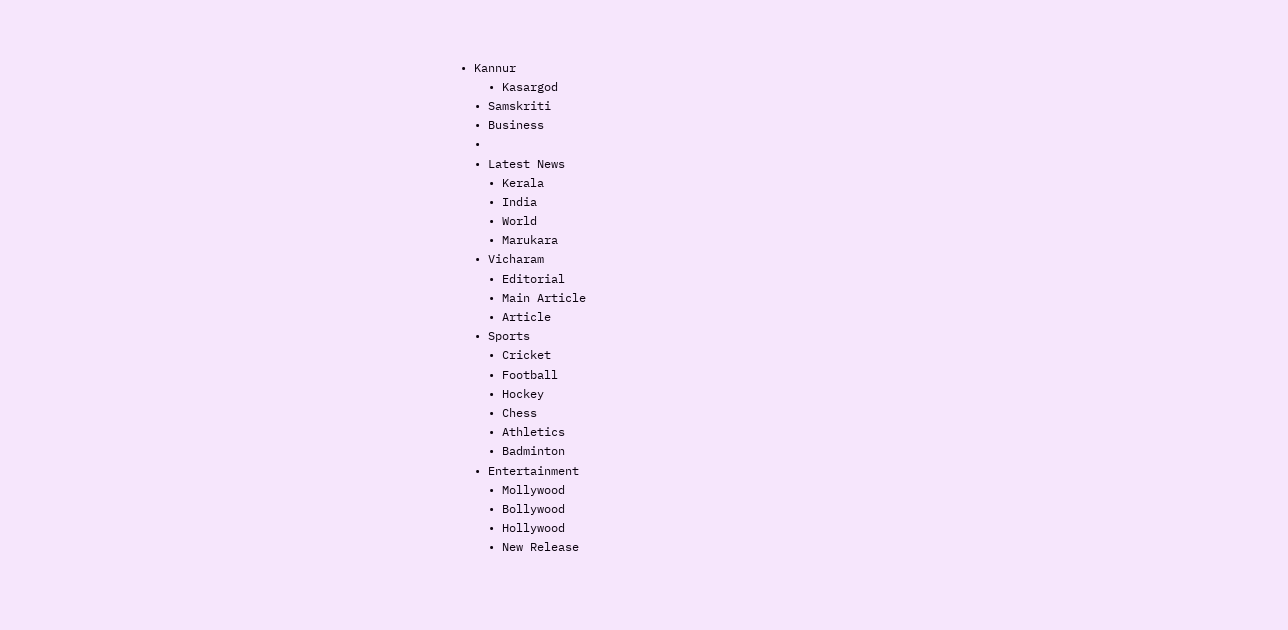• Kannur
    • Kasargod
  • Samskriti
  • Business
  •
  • Latest News
    • Kerala
    • India
    • World
    • Marukara
  • Vicharam
    • Editorial
    • Main Article
    • Article
  • Sports
    • Cricket
    • Football
    • Hockey
    • Chess
    • Athletics
    • Badminton
  • Entertainment
    • Mollywood
    • Bollywood
    • Hollywood
    • New Release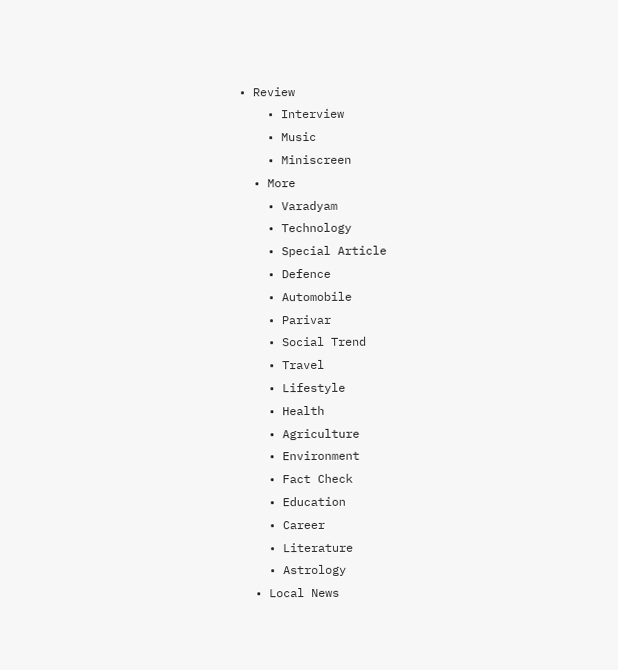• Review
    • Interview
    • Music
    • Miniscreen
  • More
    • Varadyam
    • Technology
    • Special Article
    • Defence
    • Automobile
    • Parivar
    • Social Trend
    • Travel
    • Lifestyle
    • Health
    • Agriculture
    • Environment
    • Fact Check
    • Education
    • Career
    • Literature
    • Astrology
  • Local News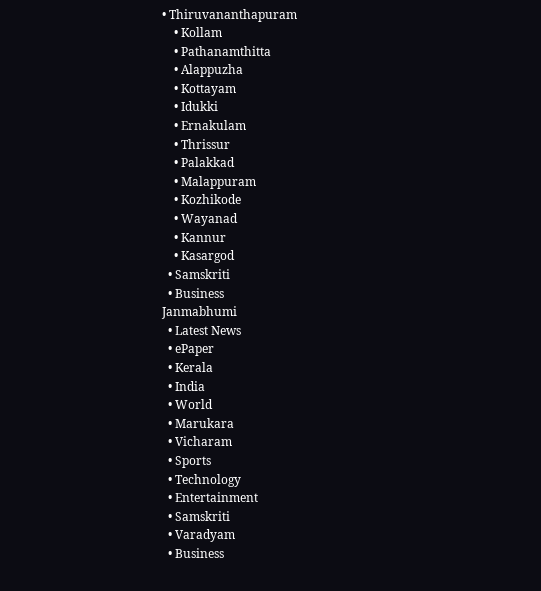• Thiruvananthapuram
    • Kollam
    • Pathanamthitta
    • Alappuzha
    • Kottayam
    • Idukki
    • Ernakulam
    • Thrissur
    • Palakkad
    • Malappuram
    • Kozhikode
    • Wayanad
    • Kannur
    • Kasargod
  • Samskriti
  • Business
Janmabhumi
  • Latest News
  • ePaper
  • Kerala
  • India
  • World
  • Marukara
  • Vicharam
  • Sports
  • Technology
  • Entertainment
  • Samskriti
  • Varadyam
  • Business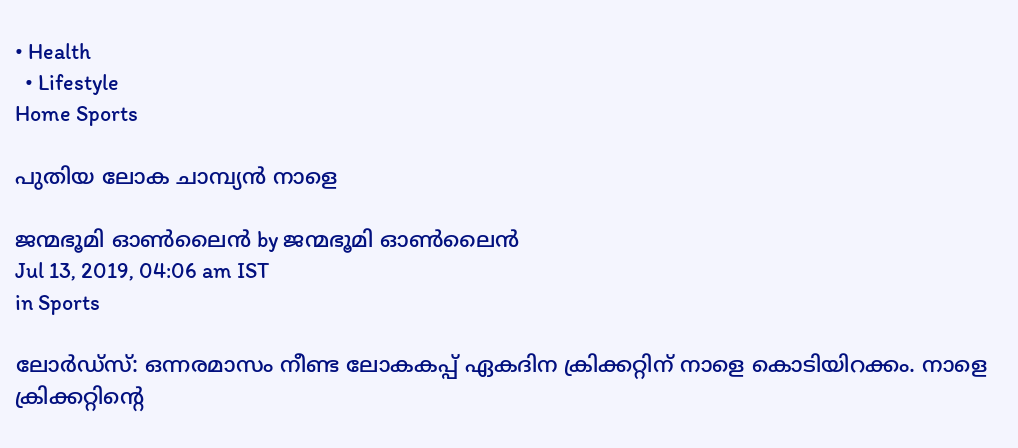• Health
  • Lifestyle
Home Sports

പുതിയ ലോക ചാമ്പ്യന്‍ നാളെ

ജന്മഭൂമി ഓണ്‍ലൈന്‍ by ജന്മഭൂമി ഓണ്‍ലൈന്‍
Jul 13, 2019, 04:06 am IST
in Sports

ലോര്‍ഡ്‌സ്: ഒന്നരമാസം നീണ്ട ലോകകപ്പ് ഏകദിന ക്രിക്കറ്റിന് നാളെ കൊടിയിറക്കം. നാളെ ക്രിക്കറ്റിന്റെ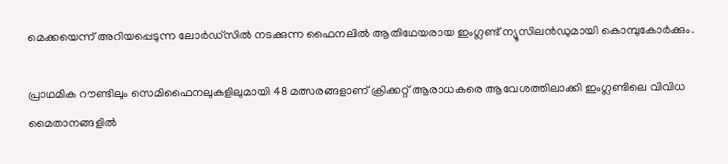മെക്കയെന്ന് അറിയപ്പെടുന്ന ലോര്‍ഡ്‌സില്‍ നടക്കുന്ന ഫൈനലില്‍ ആതിഥേയരായ ഇംഗ്ലണ്ട് ന്യൂസിലന്‍ഡുമായി കൊമ്പുകോര്‍ക്കും.

പ്രാഥമിക റൗണ്ടിലും സെമിഫൈനലുകളിലുമായി 48 മത്സരങ്ങളാണ് ക്രിക്കറ്റ് ആരാധകരെ ആവേശത്തിലാക്കി ഇംഗ്ലണ്ടിലെ വിവിധ മൈതാനങ്ങളില്‍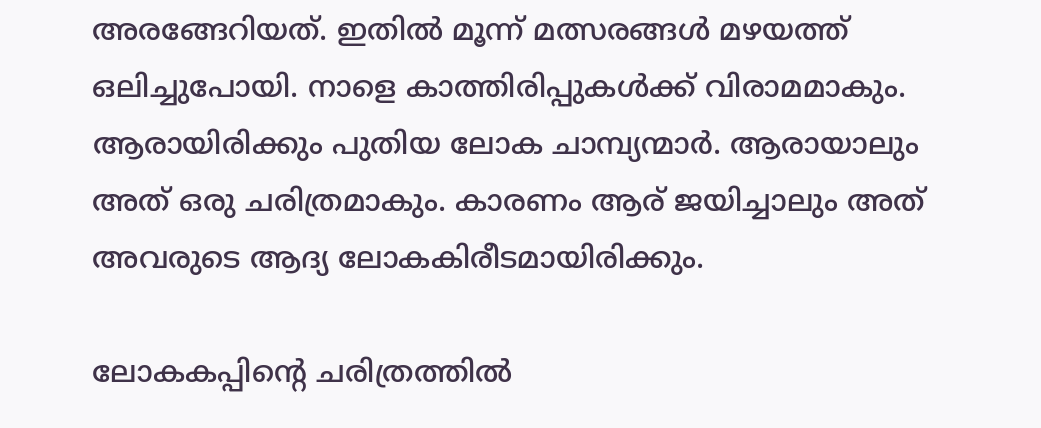അരങ്ങേറിയത്. ഇതില്‍ മൂന്ന് മത്സരങ്ങള്‍ മഴയത്ത് ഒലിച്ചുപോയി. നാളെ കാത്തിരിപ്പുകള്‍ക്ക് വിരാമമാകും. ആരായിരിക്കും പുതിയ ലോക ചാമ്പ്യന്മാര്‍. ആരായാലും അത് ഒരു ചരിത്രമാകും. കാരണം ആര് ജയിച്ചാലും അത് അവരുടെ ആദ്യ ലോകകിരീടമായിരിക്കും.

ലോകകപ്പിന്റെ ചരിത്രത്തില്‍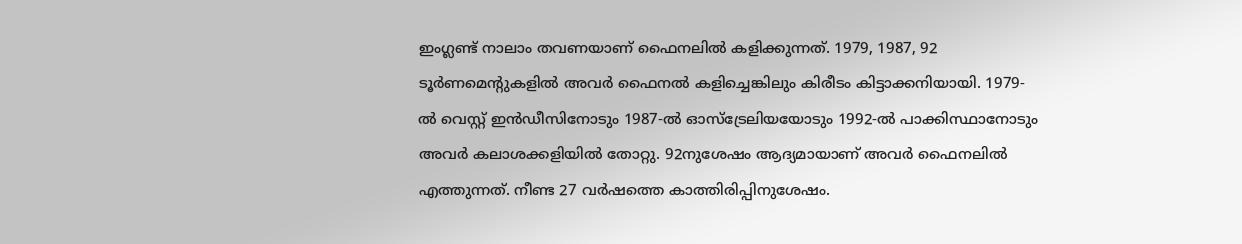ഇംഗ്ലണ്ട് നാലാം തവണയാണ് ഫൈനലില്‍ കളിക്കുന്നത്. 1979, 1987, 92 ടൂര്‍ണമെന്റുകളില്‍ അവര്‍ ഫൈനല്‍ കളിച്ചെങ്കിലും കിരീടം കിട്ടാക്കനിയായി. 1979-ല്‍ വെസ്റ്റ് ഇന്‍ഡീസിനോടും 1987-ല്‍ ഓസ്‌ട്രേലിയയോടും 1992-ല്‍ പാക്കിസ്ഥാനോടും അവര്‍ കലാശക്കളിയില്‍ തോറ്റു. 92നുശേഷം ആദ്യമായാണ് അവര്‍ ഫൈനലില്‍ എത്തുന്നത്. നീണ്ട 27 വര്‍ഷത്തെ കാത്തിരിപ്പിനുശേഷം.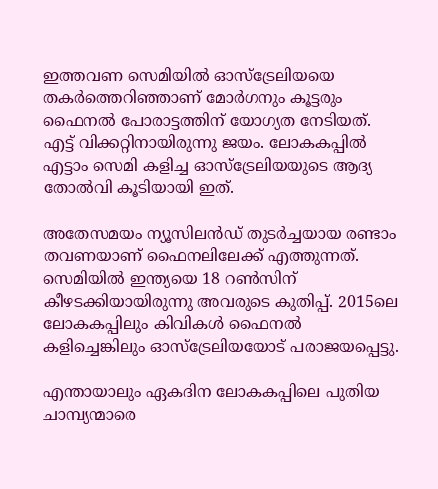ഇത്തവണ സെമിയില്‍ ഓസ്‌ട്രേലിയയെ തകര്‍ത്തെറിഞ്ഞാണ് മോര്‍ഗനും കൂട്ടരും ഫൈനല്‍ പോരാട്ടത്തിന് യോഗ്യത നേടിയത്. എട്ട് വിക്കറ്റിനായിരുന്നു ജയം. ലോകകപ്പില്‍ എട്ടാം സെമി കളിച്ച ഓസ്‌ട്രേലിയയുടെ ആദ്യ തോല്‍വി കൂടിയായി ഇത്.

അതേസമയം ന്യൂസിലന്‍ഡ് തുടര്‍ച്ചയായ രണ്ടാം തവണയാണ് ഫൈനലിലേക്ക് എത്തുന്നത്. സെമിയില്‍ ഇന്ത്യയെ 18 റണ്‍സിന് കീഴടക്കിയായിരുന്നു അവരുടെ കുതിപ്പ്. 2015ലെ ലോകകപ്പിലും കിവികള്‍ ഫൈനല്‍ കളിച്ചെങ്കിലും ഓസ്‌ട്രേലിയയോട് പരാജയപ്പെട്ടു.

എന്തായാലും ഏകദിന ലോകകപ്പിലെ പുതിയ ചാമ്പ്യന്മാരെ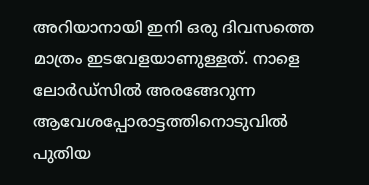അറിയാനായി ഇനി ഒരു ദിവസത്തെ മാത്രം ഇടവേളയാണുള്ളത്. നാളെ ലോര്‍ഡ്‌സില്‍ അരങ്ങേറുന്ന ആവേശപ്പോരാട്ടത്തിനൊടുവില്‍ പുതിയ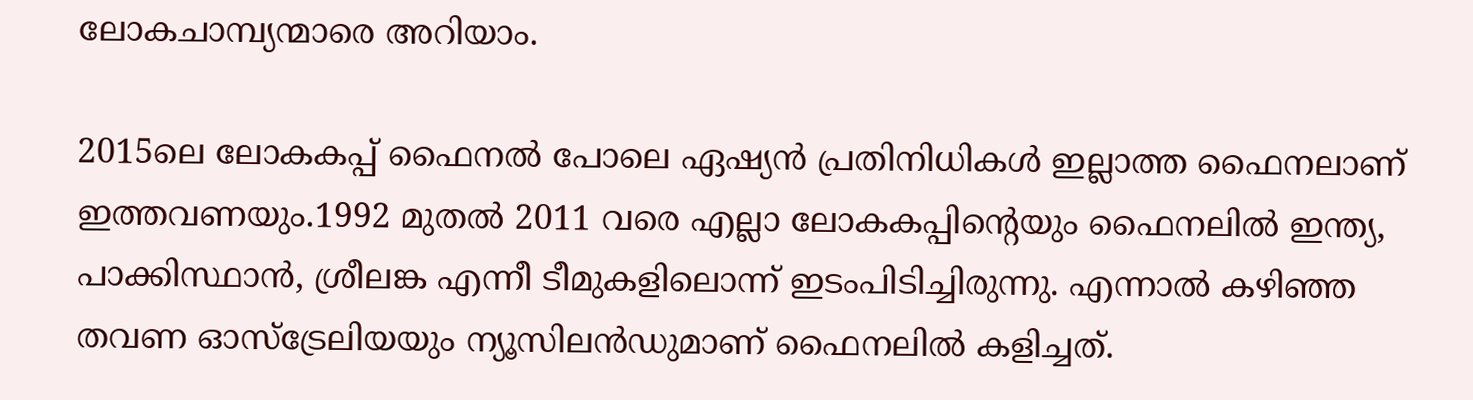ലോകചാമ്പ്യന്മാരെ അറിയാം.

2015ലെ ലോകകപ്പ് ഫൈനല്‍ പോലെ ഏഷ്യന്‍ പ്രതിനിധികള്‍ ഇല്ലാത്ത ഫൈനലാണ് ഇത്തവണയും.1992 മുതല്‍ 2011 വരെ എല്ലാ ലോകകപ്പിന്റെയും ഫൈനലില്‍ ഇന്ത്യ, പാക്കിസ്ഥാന്‍, ശ്രീലങ്ക എന്നീ ടീമുകളിലൊന്ന് ഇടംപിടിച്ചിരുന്നു. എന്നാല്‍ കഴിഞ്ഞ തവണ ഓസ്‌ട്രേലിയയും ന്യൂസിലന്‍ഡുമാണ് ഫൈനലില്‍ കളിച്ചത്.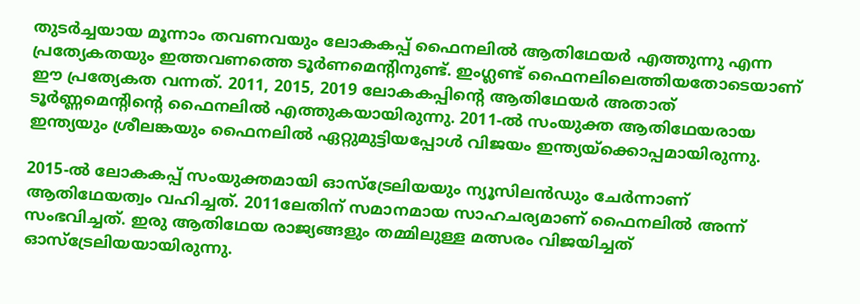തുടര്‍ച്ചയായ മൂന്നാം തവണവയും ലോകകപ്പ് ഫൈനലില്‍ ആതിഥേയര്‍ എത്തുന്നു എന്ന പ്രത്യേകതയും ഇത്തവണത്തെ ടൂര്‍ണമെന്റിനുണ്ട്. ഇംഗ്ലണ്ട് ഫൈനലിലെത്തിയതോടെയാണ് ഈ പ്രത്യേകത വന്നത്. 2011, 2015, 2019 ലോകകപ്പിന്റെ ആതിഥേയര്‍ അതാത് ടൂര്‍ണ്ണമെന്റിന്റെ ഫൈനലില്‍ എത്തുകയായിരുന്നു. 2011-ല്‍ സംയുക്ത ആതിഥേയരായ ഇന്ത്യയും ശ്രീലങ്കയും ഫൈനലില്‍ ഏറ്റുമുട്ടിയപ്പോള്‍ വിജയം ഇന്ത്യയ്‌ക്കൊപ്പമായിരുന്നു.

2015-ല്‍ ലോകകപ്പ് സംയുക്തമായി ഓസ്‌ട്രേലിയയും ന്യൂസിലന്‍ഡും ചേര്‍ന്നാണ് ആതിഥേയത്വം വഹിച്ചത്. 2011ലേതിന് സമാനമായ സാഹചര്യമാണ് ഫൈനലില്‍ അന്ന് സംഭവിച്ചത്. ഇരു ആതിഥേയ രാജ്യങ്ങളും തമ്മിലുള്ള മത്സരം വിജയിച്ചത് ഓസ്‌ട്രേലിയയായിരുന്നു.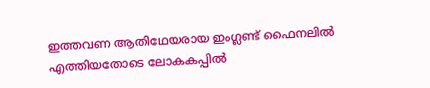ഇത്തവണ ആതിഥേയരായ ഇംഗ്ലണ്ട് ഫൈനലില്‍ എത്തിയതോടെ ലോകകപ്പില്‍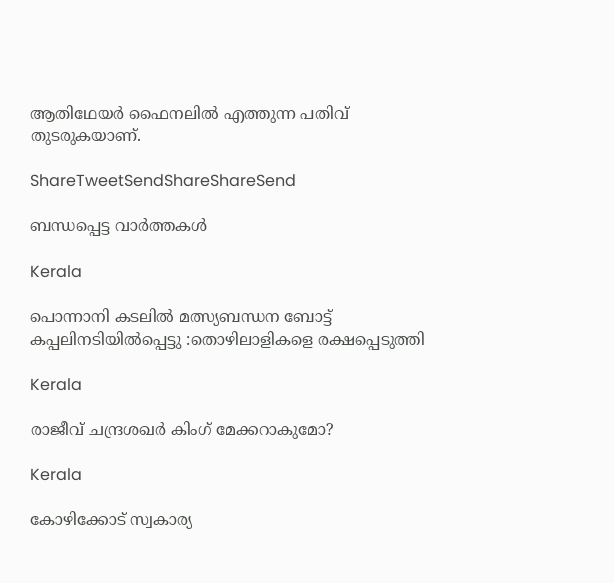ആതിഥേയര്‍ ഫൈനലില്‍ എത്തുന്ന പതിവ് തുടരുകയാണ്.

ShareTweetSendShareShareSend

ബന്ധപ്പെട്ട വാര്‍ത്തകള്‍

Kerala

പൊന്നാനി കടലില്‍ മത്സ്യബന്ധന ബോട്ട് കപ്പലിനടിയില്‍പ്പെട്ടു :തൊഴിലാളികളെ രക്ഷപ്പെടുത്തി

Kerala

രാജീവ് ചന്ദ്രശഖര്‍ കിംഗ് മേക്കറാകുമോ?

Kerala

കോഴിക്കോട് സ്വകാര്യ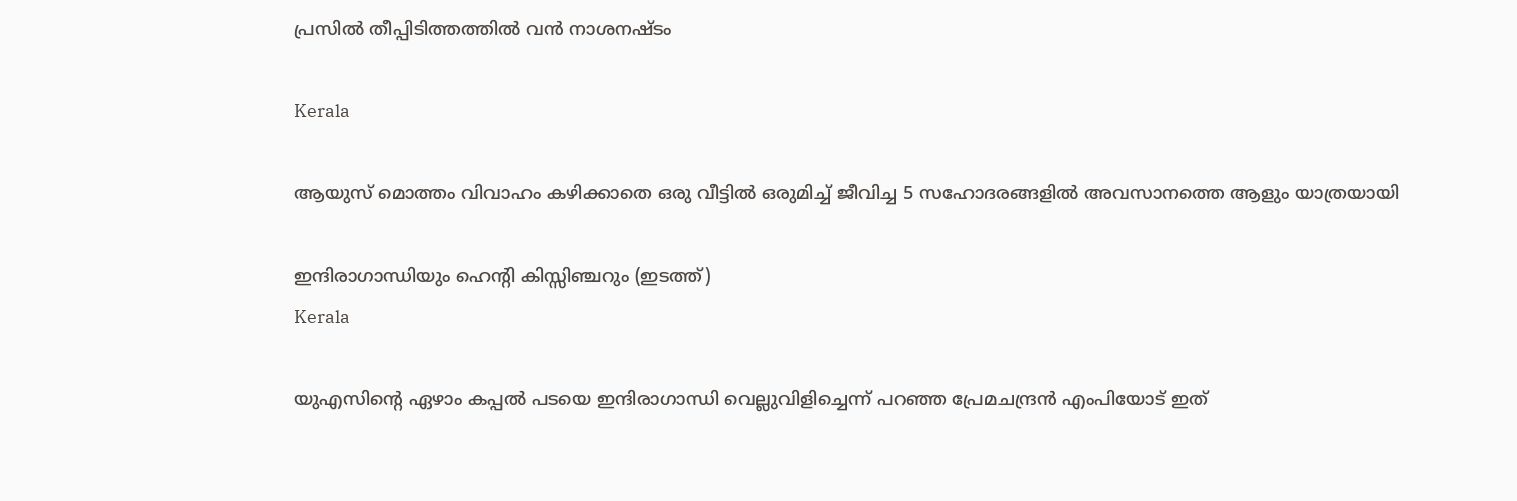പ്രസില്‍ തീപ്പിടിത്തത്തില്‍ വന്‍ നാശനഷ്ടം

Kerala

ആയുസ് മൊത്തം വിവാഹം കഴിക്കാതെ ഒരു വീട്ടില്‍ ഒരുമിച്ച് ജീവിച്ച 5 സഹോദരങ്ങളില്‍ അവസാനത്തെ ആളും യാത്രയായി

ഇന്ദിരാഗാന്ധിയും ഹെന്‍റി കിസ്സിഞ്ചറും (ഇടത്ത്)
Kerala

യുഎസിന്റെ ഏഴാം കപ്പല്‍ പടയെ ഇന്ദിരാഗാന്ധി വെല്ലുവിളിച്ചെന്ന് പറഞ്ഞ പ്രേമചന്ദ്രന്‍ എംപിയോട് ഇത്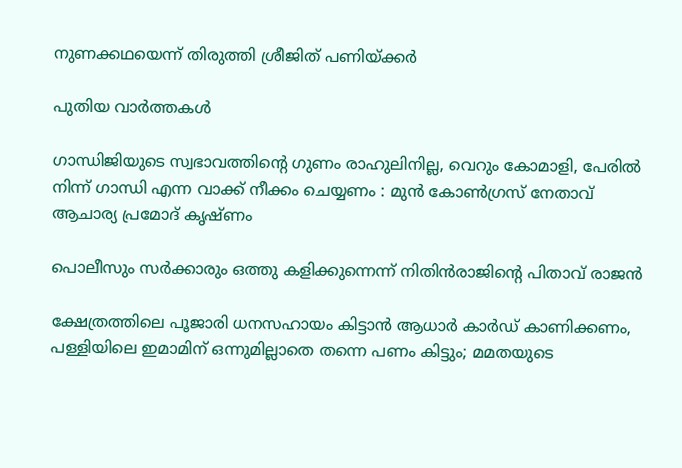നുണക്കഥയെന്ന് തിരുത്തി ശ്രീജിത് പണിയ്‌ക്കര്‍

പുതിയ വാര്‍ത്തകള്‍

ഗാന്ധിജിയുടെ സ്വഭാവത്തിന്റെ ഗുണം രാഹുലിനില്ല, വെറും കോമാളി, പേരിൽ നിന്ന് ഗാന്ധി എന്ന വാക്ക് നീക്കം ചെയ്യണം : മുൻ കോൺഗ്രസ് നേതാവ് ആചാര്യ പ്രമോദ് കൃഷ്ണം

പൊലീസും സര്‍ക്കാരും ഒത്തു കളിക്കുന്നെന്ന് നിതിന്‍രാജിന്റെ പിതാവ് രാജന്‍

ക്ഷേത്രത്തിലെ പൂജാരി ധനസഹായം കിട്ടാന്‍ ആധാര്‍ കാര്‍ഡ് കാണിക്കണം, പള്ളിയിലെ ഇമാമിന് ഒന്നുമില്ലാതെ തന്നെ പണം കിട്ടും; മമതയുടെ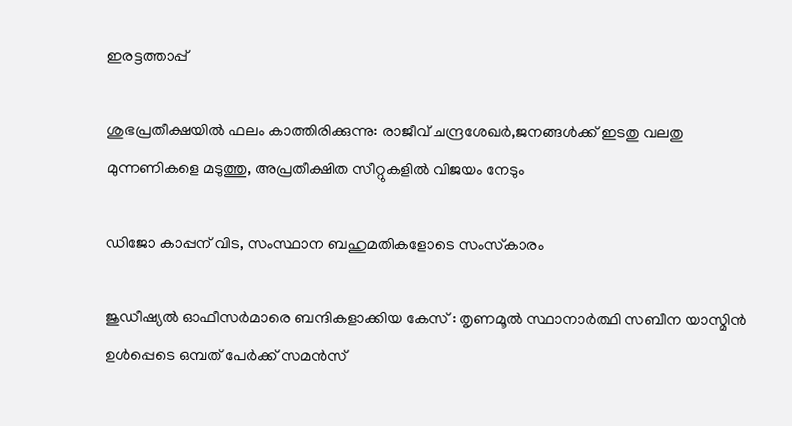ഇരട്ടത്താപ്പ്

ശുഭപ്രതീക്ഷയില്‍ ഫലം കാത്തിരിക്കുന്നു: രാജീവ് ചന്ദ്രശേഖര്‍,ജനങ്ങള്‍ക്ക് ഇടതു വലതു മുന്നണികളെ മടുത്തു, അപ്രതീക്ഷിത സീറ്റുകളില്‍ വിജയം നേടും

ഡിജോ കാപ്പന് വിട, സംസ്ഥാന ബഹുമതികളോടെ സംസ്‌കാരം

ജുഡീഷ്യൽ ഓഫീസർമാരെ ബന്ദികളാക്കിയ കേസ് : തൃണമൂൽ സ്ഥാനാർത്ഥി സബീന യാസ്മിൻ ഉൾപ്പെടെ ഒമ്പത് പേർക്ക് സമൻസ്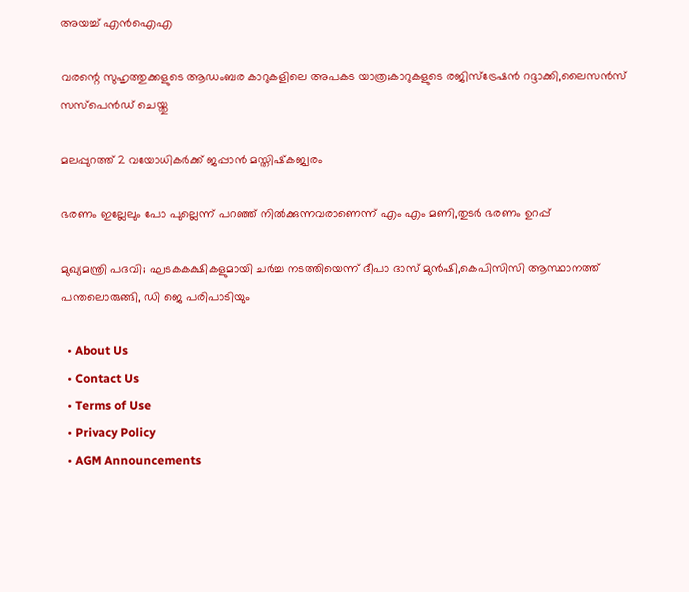അയച്ച് എൻഐഎ

വരന്റെ സുഹൃത്തുക്കളുടെ ആഡംബര കാറുകളിലെ അപകട യാത്ര;കാറുകളുടെ രജിസ്ട്രേഷന്‍ റദ്ദാക്കി,ലൈസന്‍സ് സസ്പെന്‍ഡ് ചെയ്തു

മലപ്പുറത്ത് 2 വയോധികര്‍ക്ക് ജപ്പാന്‍ മസ്തിഷ്‌കജ്വരം

ഭരണം ഇല്ലേലും പോ പുല്ലെന്ന് പറഞ്ഞ് നില്‍ക്കുന്നവരാണെന്ന് എം എം മണി,തുടര്‍ ഭരണം ഉറപ്പ്

മുഖ്യമന്ത്രി പദവി; ഘടകകക്ഷികളുമായി ചര്‍ച്ച നടത്തിയെന്ന് ദീപാ ദാസ് മുന്‍ഷി,കെപിസിസി ആസ്ഥാനത്ത് പന്തലൊരുങ്ങി, ഡി ജെ പരിപാടിയും

  • About Us
  • Contact Us
  • Terms of Use
  • Privacy Policy
  • AGM Announcements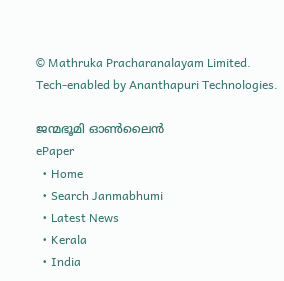© Mathruka Pracharanalayam Limited.
Tech-enabled by Ananthapuri Technologies.

ജന്മഭൂമി ഓണ്‍ലൈന്‍
ePaper
  • Home
  • Search Janmabhumi
  • Latest News
  • Kerala
  • India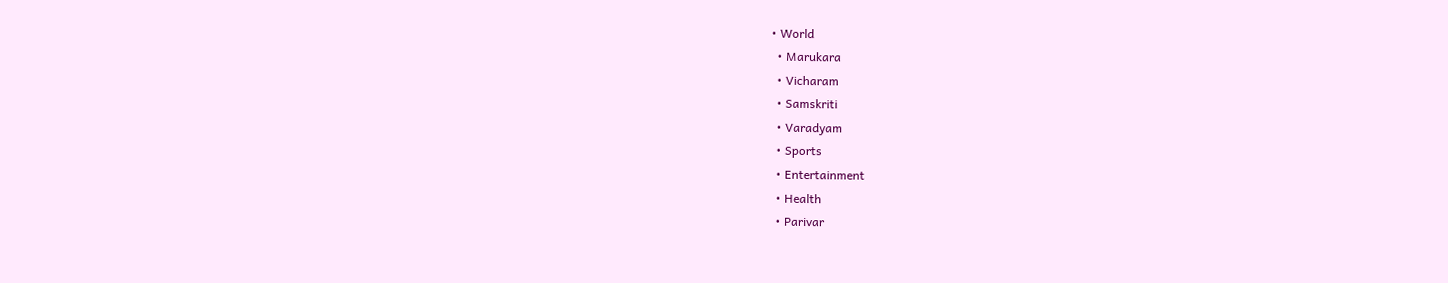• World
  • Marukara
  • Vicharam
  • Samskriti
  • Varadyam
  • Sports
  • Entertainment
  • Health
  • Parivar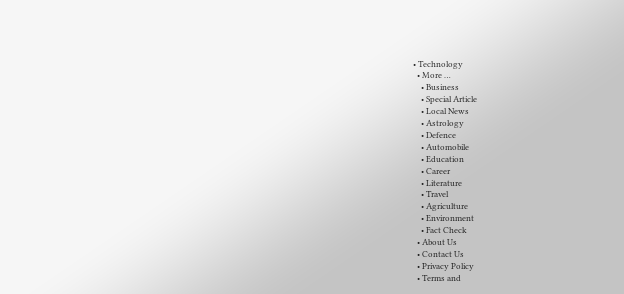• Technology
  • More …
    • Business
    • Special Article
    • Local News
    • Astrology
    • Defence
    • Automobile
    • Education
    • Career
    • Literature
    • Travel
    • Agriculture
    • Environment
    • Fact Check
  • About Us
  • Contact Us
  • Privacy Policy
  • Terms and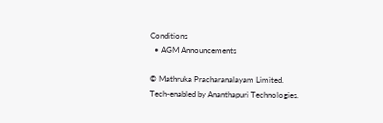Conditions
  • AGM Announcements

© Mathruka Pracharanalayam Limited.
Tech-enabled by Ananthapuri Technologies.